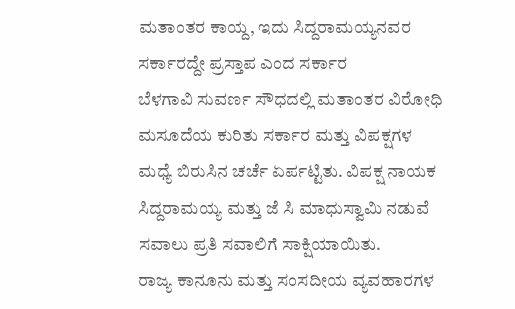ಮತಾಂತರ ಕಾಯ್ದ, ಇದು ಸಿದ್ದರಾಮಯ್ಯನವರ ಸರ್ಕಾರದ್ದೇ ಪ್ರಸ್ತಾಪ ಎಂದ ಸರ್ಕಾರ
ಬೆಳಗಾವಿ ಸುವರ್ಣ ಸೌಧದಲ್ಲಿ ಮತಾಂತರ ವಿರೋಧಿ ಮಸೂದೆಯ ಕುರಿತು ಸರ್ಕಾರ ಮತ್ತು ವಿಪಕ್ಷಗಳ ಮಧ್ಯೆ ಬಿರುಸಿನ ಚರ್ಚೆ ಏರ್ಪಟ್ಟಿತು. ವಿಪಕ್ಷ ನಾಯಕ ಸಿದ್ದರಾಮಯ್ಯ ಮತ್ತು ಜೆ ಸಿ ಮಾಧುಸ್ವಾಮಿ ನಡುವೆ ಸವಾಲು ಪ್ರತಿ ಸವಾಲಿಗೆ ಸಾಕ್ಷಿಯಾಯಿತು.
ರಾಜ್ಯ ಕಾನೂನು ಮತ್ತು ಸಂಸದೀಯ ವ್ಯವಹಾರಗಳ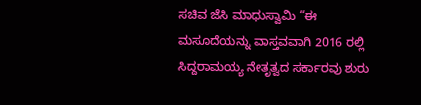ಸಚಿವ ಜೆಸಿ ಮಾಧುಸ್ವಾಮಿ “ಈ ಮಸೂದೆಯನ್ನು ವಾಸ್ತವವಾಗಿ 2016 ರಲ್ಲಿ ಸಿದ್ದರಾಮಯ್ಯ ನೇತೃತ್ವದ ಸರ್ಕಾರವು ಶುರು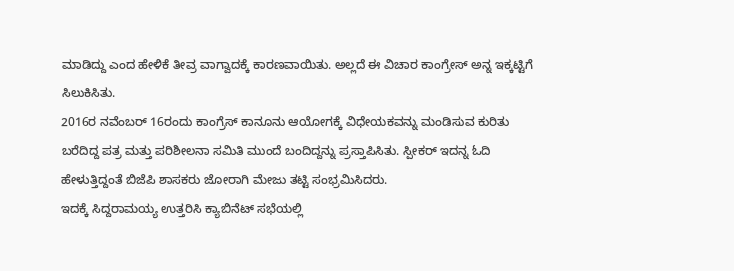ಮಾಡಿದ್ದು ಎಂದ ಹೇಳಿಕೆ ತೀವ್ರ ವಾಗ್ವಾದಕ್ಕೆ ಕಾರಣವಾಯಿತು. ಅಲ್ಲದೆ ಈ ವಿಚಾರ ಕಾಂಗ್ರೇಸ್ ಅನ್ನ ಇಕ್ಕಟ್ಟಿಗೆ ಸಿಲುಕಿಸಿತು.
2016ರ ನವೆಂಬರ್ 16ರಂದು ಕಾಂಗ್ರೆಸ್ ಕಾನೂನು ಆಯೋಗಕ್ಕೆ ವಿಧೇಯಕವನ್ನು ಮಂಡಿಸುವ ಕುರಿತು ಬರೆದಿದ್ದ ಪತ್ರ ಮತ್ತು ಪರಿಶೀಲನಾ ಸಮಿತಿ ಮುಂದೆ ಬಂದಿದ್ದನ್ನು ಪ್ರಸ್ತಾಪಿಸಿತು. ಸ್ಪೀಕರ್ ಇದನ್ನ ಓದಿ ಹೇಳುತ್ತಿದ್ದಂತೆ ಬಿಜೆಪಿ ಶಾಸಕರು ಜೋರಾಗಿ ಮೇಜು ತಟ್ಟಿ ಸಂಭ್ರಮಿಸಿದರು.
ಇದಕ್ಕೆ ಸಿದ್ದರಾಮಯ್ಯ ಉತ್ತರಿಸಿ ಕ್ಯಾಬಿನೆಟ್ ಸಭೆಯಲ್ಲಿ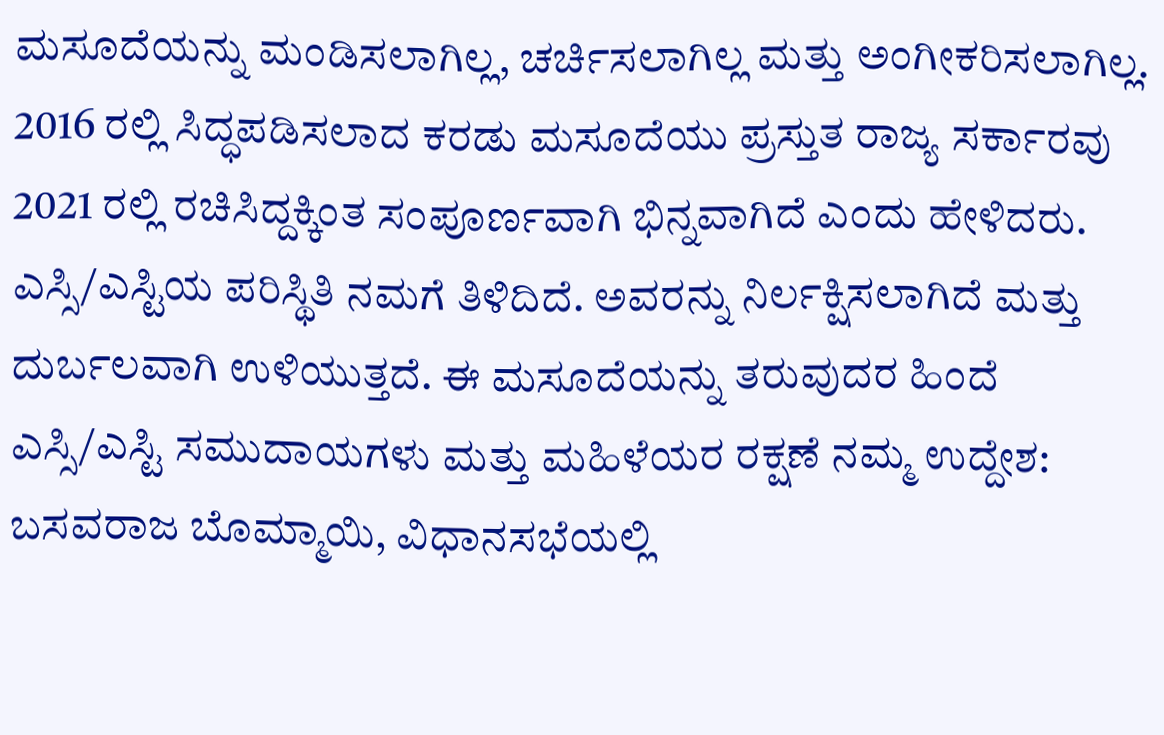ಮಸೂದೆಯನ್ನು ಮಂಡಿಸಲಾಗಿಲ್ಲ, ಚರ್ಚಿಸಲಾಗಿಲ್ಲ ಮತ್ತು ಅಂಗೀಕರಿಸಲಾಗಿಲ್ಲ. 2016 ರಲ್ಲಿ ಸಿದ್ಧಪಡಿಸಲಾದ ಕರಡು ಮಸೂದೆಯು ಪ್ರಸ್ತುತ ರಾಜ್ಯ ಸರ್ಕಾರವು 2021 ರಲ್ಲಿ ರಚಿಸಿದ್ದಕ್ಕಿಂತ ಸಂಪೂರ್ಣವಾಗಿ ಭಿನ್ನವಾಗಿದೆ ಎಂದು ಹೇಳಿದರು.
ಎಸ್ಸಿ/ಎಸ್ಟಿಯ ಪರಿಸ್ಥಿತಿ ನಮಗೆ ತಿಳಿದಿದೆ. ಅವರನ್ನು ನಿರ್ಲಕ್ಷಿಸಲಾಗಿದೆ ಮತ್ತು ದುರ್ಬಲವಾಗಿ ಉಳಿಯುತ್ತದೆ. ಈ ಮಸೂದೆಯನ್ನು ತರುವುದರ ಹಿಂದೆ ಎಸ್ಸಿ/ಎಸ್ಟಿ ಸಮುದಾಯಗಳು ಮತ್ತು ಮಹಿಳೆಯರ ರಕ್ಷಣೆ ನಮ್ಮ ಉದ್ದೇಶ: ಬಸವರಾಜ ಬೊಮ್ಮಾಯಿ, ವಿಧಾನಸಭೆಯಲ್ಲಿ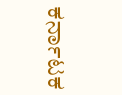ಕರ್ನಾಟಕ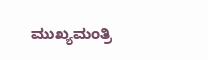ಮುಖ್ಯಮಂತ್ರಿ